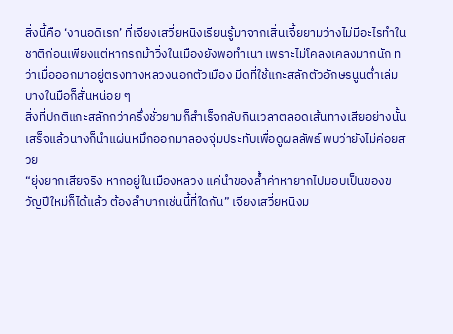สิ่งนี้คือ ‘งานอดิเรก’ ที่เจียงเสวี่ยหนิงเรียนรู้มาจากเสิ่นเจี้ยยามว่างไม่มีอะไรทำในชาติก่อนเพียงแต่หากรถม้าวิ่งในเมืองยังพอทำเนา เพราะไม่โคลงเคลงมากนัก ทว่าเมื่อออกมาอยู่ตรงทางหลวงนอกตัวเมือง มีดที่ใช้แกะสลักตัวอักษรนูนต่ำเล่มบางในมือก็สั่นหน่อย ๆ
สิ่งที่ปกติแกะสลักกว่าครึ่งชั่วยามก็สำเร็จกลับกินเวลาตลอดเส้นทางเสียอย่างนั้น
เสร็จแล้วนางก็นำแผ่นหมึกออกมาลองจุ่มประทับเพื่อดูผลลัพธ์ พบว่ายังไม่ค่อยสวย
“ยุ่งยากเสียจริง หากอยู่ในเมืองหลวง แค่นำของล้ำค่าหายากไปมอบเป็นของขวัญปีใหม่ก็ได้แล้ว ต้องลำบากเช่นนี้ที่ใดกัน” เจียงเสวี่ยหนิงม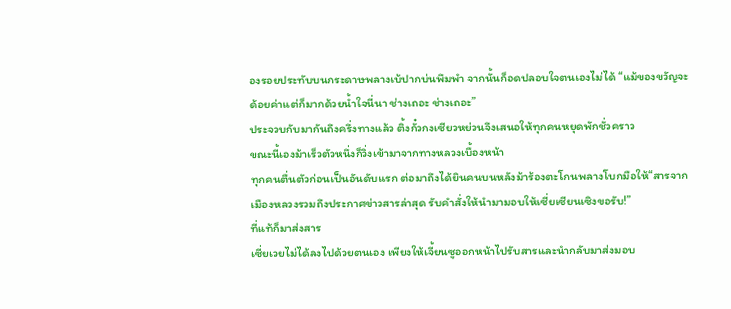องรอยประทับบนกระดาษพลางเบ้ปากบ่นพึมพำ จากนั้นก็อดปลอบใจตนเองไม่ได้ “แม้ของขวัญจะด้อยค่าแต่ก็มากด้วยน้ำใจนี่นา ช่างเถอะ ช่างเถอะ”
ประจวบกับมากันถึงครึ่งทางแล้ว ติ้งกั๋วกงเซียวหย่วนจึงเสนอให้ทุกคนหยุดพักชั่วคราว
ขณะนี้เองม้าเร็วตัวหนึ่งก็วิ่งเข้ามาจากทางหลวงเบื้องหน้า
ทุกคนตื่นตัวก่อนเป็นอันดับแรก ต่อมาถึงได้ยินคนบนหลังม้าร้องตะโกนพลางโบกมือให้“สารจากเมืองหลวงรวมถึงประกาศข่าวสารล่าสุด รับคำสั่งให้นำมามอบให้เซี่ยเซียนเซิงขอรับ!”
ที่แท้ก็มาส่งสาร
เซี่ยเวยไม่ได้ลงไปด้วยตนเอง เพียงให้เจี้ยนซูออกหน้าไปรับสารและนำกลับมาส่งมอบ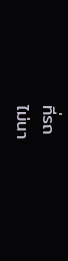ที่รถ
ไม่นา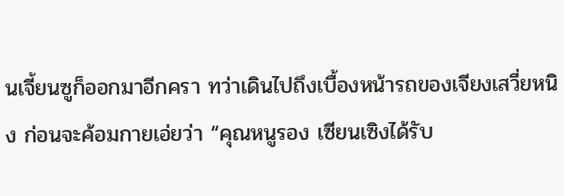นเจี้ยนซูก็ออกมาอีกครา ทว่าเดินไปถึงเบื้องหน้ารถของเจียงเสวี่ยหนิง ก่อนจะค้อมกายเอ่ยว่า “คุณหนูรอง เซียนเซิงได้รับ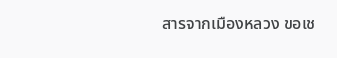สารจากเมืองหลวง ขอเช